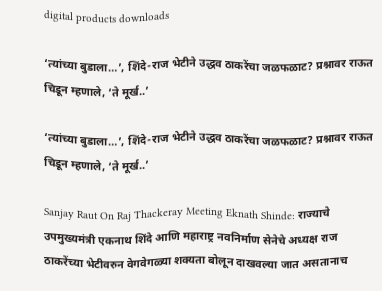digital products downloads

‘त्यांच्या बुडाला…’, शिंदे-राज भेटीने उद्धव ठाकरेंचा जळफळाट? प्रश्नावर राऊत चिडून म्हणाले, ‘ते मूर्ख..’

‘त्यांच्या बुडाला…’, शिंदे-राज भेटीने उद्धव ठाकरेंचा जळफळाट? प्रश्नावर राऊत चिडून म्हणाले, ‘ते मूर्ख..’

Sanjay Raut On Raj Thackeray Meeting Eknath Shinde: राज्याचे उपमुख्यमंत्री एकनाथ शिंदे आणि महाराष्ट्र नवनिर्माण सेनेचे अध्यक्ष राज ठाकरेंच्या भेटीवरुन वेगवेगळ्या शक्यता बोलून दाखवल्या जात असतानाच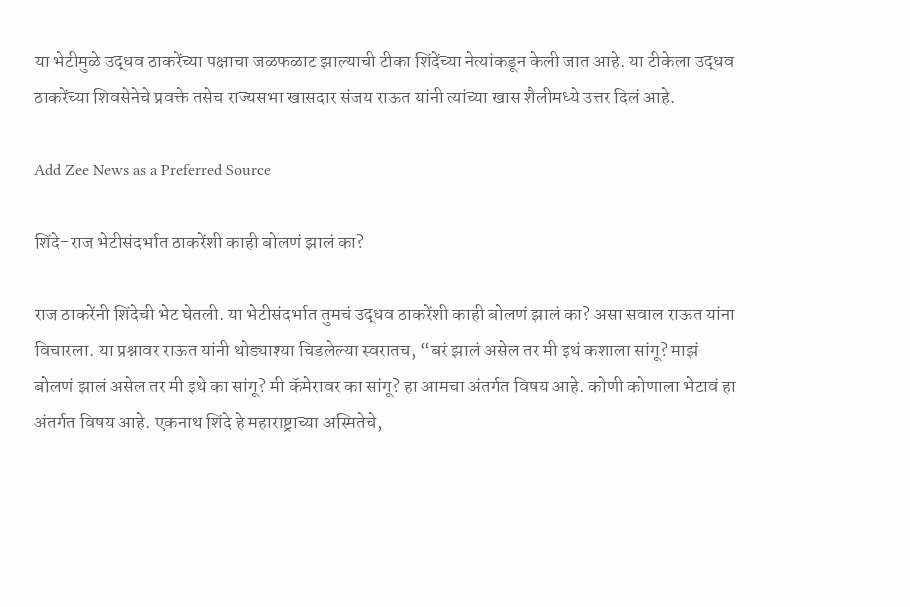या भेटीमुळे उद्धव ठाकरेंच्या पक्षाचा जळफळाट झाल्याची टीका शिंदेंच्या नेत्यांकडून केली जात आहे. या टीकेला उद्धव ठाकरेंच्या शिवसेनेचे प्रवक्ते तसेच राज्यसभा खासदार संजय राऊत यांनी त्यांच्या खास शैलीमध्ये उत्तर दिलं आहे.

Add Zee News as a Preferred Source

शिंदे-राज भेटीसंदर्भात ठाकरेंशी काही बोलणं झालं का?

राज ठाकरेंनी शिंदेची भेट घेतली. या भेटीसंदर्भात तुमचं उद्धव ठाकरेंशी काही बोलणं झालं का? असा सवाल राऊत यांना विचारला. या प्रश्नावर राऊत यांनी थोड्याश्या चिडलेल्या स्वरातच, “बरं झालं असेल तर मी इथं कशाला सांगू? माझं बोलणं झालं असेल तर मी इथे का सांगू? मी कॅमेरावर का सांगू? हा आमचा अंतर्गत विषय आहे. कोणी कोणाला भेटावं हा अंतर्गत विषय आहे. एकनाथ शिंदे हे महाराष्ट्राच्या अस्मितेचे,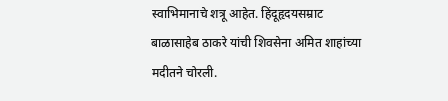स्वाभिमानाचे शत्रू आहेत. हिंदूहृदयसम्राट बाळासाहेब ठाकरे यांची शिवसेना अमित शाहांच्या मदीतने चोरली.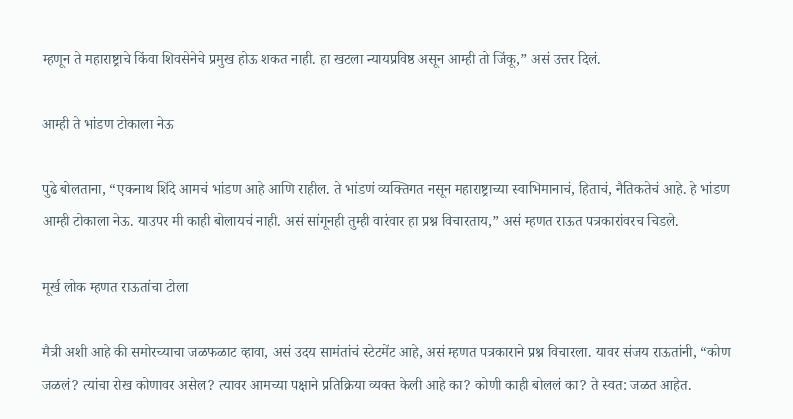म्हणून ते महाराष्ट्राचे किंवा शिवसेनेचे प्रमुख होऊ शकत नाही. हा खटला न्यायप्रविष्ठ असून आम्ही तो जिंकू,” असं उत्तर दिलं.

आम्ही ते भांडण टोकाला नेऊ

पुढे बोलताना, “एकनाथ शिंदे आमचं भांडण आहे आणि राहील. ते भांडणं व्यक्तिगत नसून महाराष्ट्राच्या स्वाभिमानाचं, हिताचं, नैतिकतेचं आहे. हे भांडण आम्ही टोकाला नेऊ. याउपर मी काही बोलायचं नाही. असं सांगूनही तुम्ही वारंवार हा प्रश्न विचारताय,” असं म्हणत राऊत पत्रकारांवरच चिडले.

मूर्ख लोक म्हणत राऊतांचा टोला

मैत्री अशी आहे की समोरच्याचा जळफळाट व्हावा, असं उदय सामंतांचं स्टेटमेंट आहे, असं म्हणत पत्रकाराने प्रश्न विचारला. यावर संजय राऊतांनी, “कोण जळलं? त्यांचा रोख कोणावर असेल? त्यावर आमच्या पक्षाने प्रतिक्रिया व्यक्त केली आहे का? कोणी काही बोललं का? ते स्वत: जळत आहेत.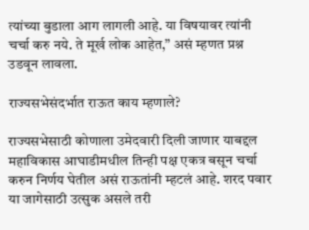त्यांच्या बुडाला आग लागली आहे. या विषयावर त्यांनी चर्चा करु नये. ते मूर्ख लोक आहेत,” असं म्हणत प्रश्न उडवून लावला.

राज्यसभेसंदर्भात राऊत काय म्हणाले?

राज्यसभेसाठी कोणाला उमेदवारी दिली जाणार याबद्दल महाविकास आघाडीमधील तिन्ही पक्ष एकत्र बसून चर्चा करुन निर्णय घेतील असं राऊतांनी म्हटलं आहे. शरद पवार या जागेसाठी उत्सुक असले तरी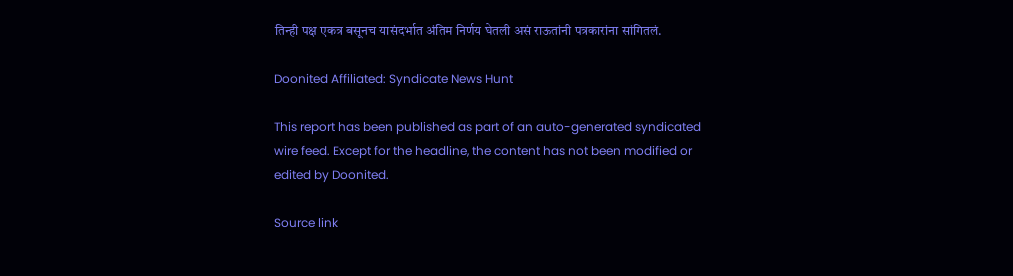तिन्ही पक्ष एकत्र बसूनच यासंदर्भात अंतिम निर्णय घेतली असं राऊतांनी पत्रकारांना सांगितलं.

Doonited Affiliated: Syndicate News Hunt

This report has been published as part of an auto-generated syndicated wire feed. Except for the headline, the content has not been modified or edited by Doonited.

Source link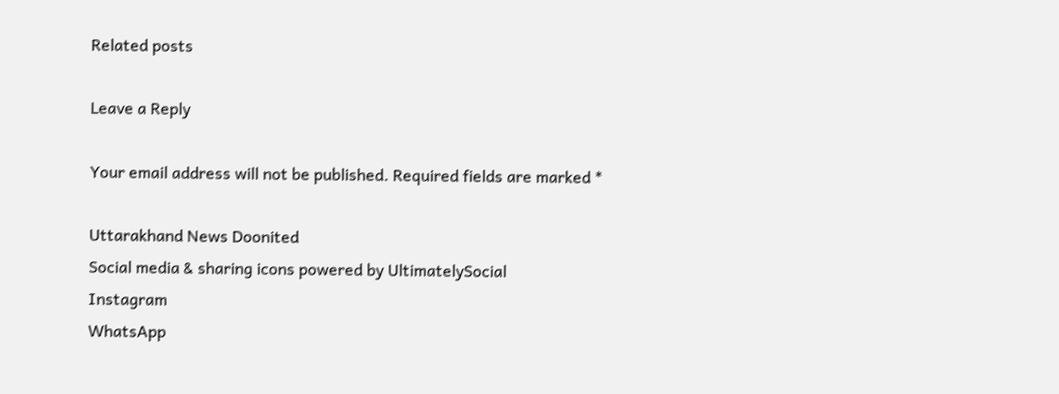Related posts

Leave a Reply

Your email address will not be published. Required fields are marked *

Uttarakhand News Doonited
Social media & sharing icons powered by UltimatelySocial
Instagram
WhatsApp